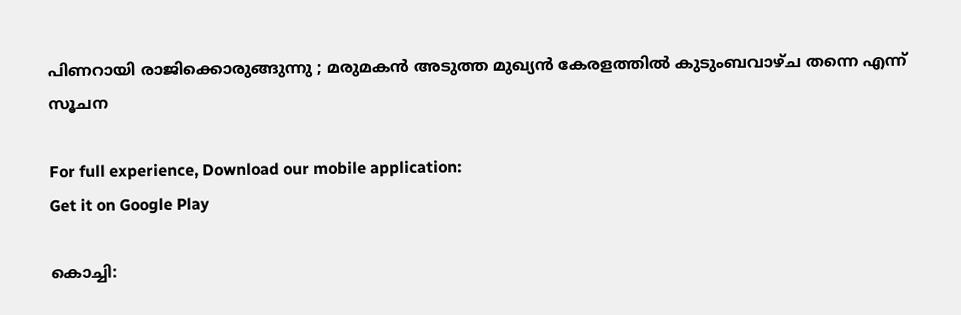പിണറായി രാജിക്കൊരുങ്ങുന്നു ; മരുമകന്‍ അടുത്ത മുഖ്യന്‍ കേരളത്തില്‍ കുടുംബവാഴ്ച തന്നെ എന്ന് സൂചന

For full experience, Download our mobile application:
Get it on Google Play

കൊച്ചി: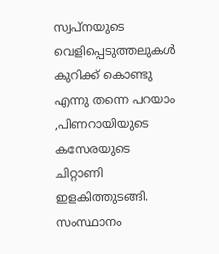സ്വപ്‌നയുടെ വെളിപ്പെടുത്തലുകള്‍ കുറിക്ക് കൊണ്ടു എന്നു തന്നെ പറയാം ,പിണറായിയുടെ കസേരയുടെ ചിറ്റാണി ഇളകിത്തുടങ്ങി. സംസ്ഥാനം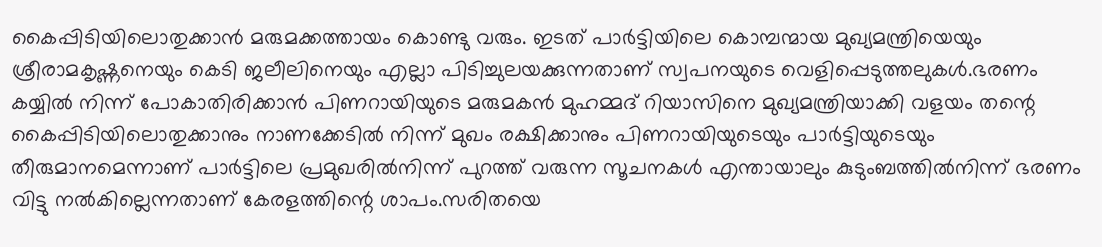കൈപ്പിടിയിലൊതുക്കാന്‍ മരുമക്കത്തായം കൊണ്ടു വരും. ഇടത് പാര്‍ട്ടിയിലെ കൊമ്പന്മായ മുഖ്യമന്ത്രിയെയും ശ്രീരാമകൃഷ്ണനെയും കെടി ജലീലിനെയും എല്ലാ പിടിച്ചുലയക്കുന്നതാണ് സ്വപനയുടെ വെളിപ്പെടുത്തലുകള്‍.ഭരണം കയ്യില്‍ നിന്ന് പോകാതിരിക്കാന്‍ പിണറായിയുടെ മരുമകന്‍ മുഹമ്മദ് റിയാസിനെ മുഖ്യമന്ത്രിയാക്കി വളയം തന്റെ കൈപ്പിടിയിലൊതുക്കാനും നാണക്കേടില്‍ നിന്ന് മുഖം രക്ഷിക്കാനും പിണറായിയുടെയും പാര്‍ട്ടിയുടെയും തീരുമാനമെന്നാണ് പാര്‍ട്ടിലെ പ്രമുഖരില്‍നിന്ന് പുറത്ത് വരുന്ന സൂചനകള്‍ എന്തായാലും കുടുംബത്തില്‍നിന്ന് ഭരണം വിട്ടു നല്‍കില്ലെന്നതാണ് കേരളത്തിന്റെ ശാപം.സരിതയെ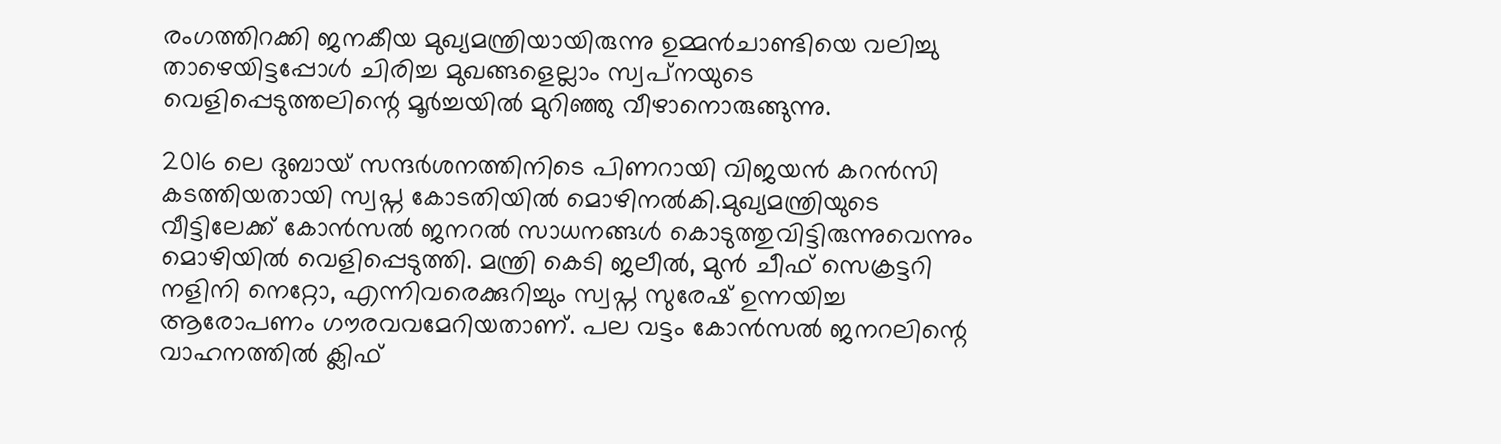രംഗത്തിറക്കി ജനകീയ മുഖ്യമന്ത്രിയായിരുന്നു ഉമ്മന്‍ചാണ്ടിയെ വലിച്ചു താഴെയിട്ടപ്പോള്‍ ചിരിച്ച മുഖങ്ങളെല്ലാം സ്വപ്‌നയുടെ വെളിപ്പെടുത്തലിന്റെ മൂര്‍ച്ചയില്‍ മുറിഞ്ഞു വീഴാനൊരുങ്ങുന്നു.

2016 ലെ ദുബായ് സന്ദര്‍ശനത്തിനിടെ പിണറായി വിജയന്‍ കറന്‍സി കടത്തിയതായി സ്വപ്ന കോടതിയില്‍ മൊഴിനല്‍കി.മുഖ്യമന്ത്രിയുടെ വീട്ടിലേക്ക് കോന്‍സല്‍ ജനറല്‍ സാധനങ്ങള്‍ കൊടുത്തുവിട്ടിരുന്നുവെന്നും മൊഴിയില്‍ വെളിപ്പെടുത്തി. മന്ത്രി കെടി ജലീല്‍, മുന്‍ ചീഫ് സെക്രട്ടറി നളിനി നെറ്റോ, എന്നിവരെക്കുറിച്ചും സ്വപ്ന സുരേഷ് ഉന്നയിച്ച ആരോപണം ഗൗരവവമേറിയതാണ്. പല വട്ടം കോന്‍സല്‍ ജനറലിന്റെ വാഹനത്തില്‍ ക്ലിഫ്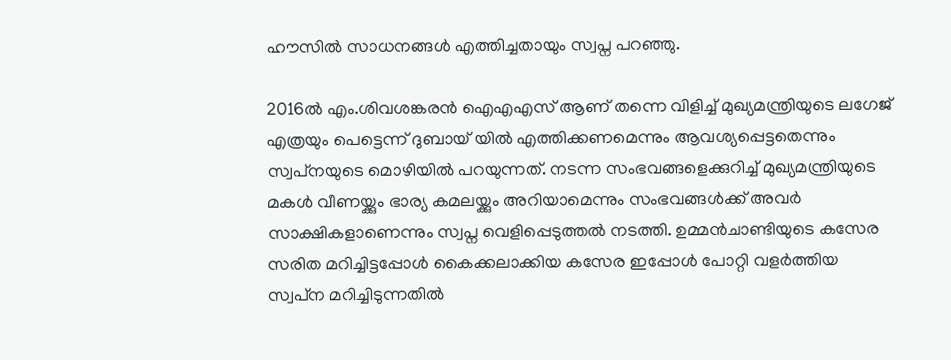ഹൗസില്‍ സാധനങ്ങള്‍ എത്തിച്ചതായും സ്വപ്ന പറഞ്ഞു.

2016ല്‍ എം.ശിവശങ്കരന്‍ ഐഎഎസ് ആണ് തന്നെ വിളിച്ച് മുഖ്യമന്ത്രിയുടെ ലഗേജ് എത്രയും പെട്ടെന്ന് ദുബായ് യില്‍ എത്തിക്കണമെന്നും ആവശ്യപ്പെട്ടതെന്നും സ്വപ്‌നയുടെ മൊഴിയില്‍ പറയുന്നത്. നടന്ന സംഭവങ്ങളെക്കുറിച്ച് മുഖ്യമന്ത്രിയുടെ മകള്‍ വീണയ്ക്കും ഭാര്യ കമലയ്ക്കും അറിയാമെന്നും സംഭവങ്ങള്‍ക്ക് അവര്‍ സാക്ഷികളാണെന്നും സ്വപ്ന വെളിപ്പെടുത്തല്‍ നടത്തി. ഉമ്മന്‍ചാണ്ടിയുടെ കസേര സരിത മറിച്ചിട്ടപ്പോള്‍ കൈക്കലാക്കിയ കസേര ഇപ്പോള്‍ പോറ്റി വളര്‍ത്തിയ സ്വപ്‌ന മറിച്ചിടുന്നതില്‍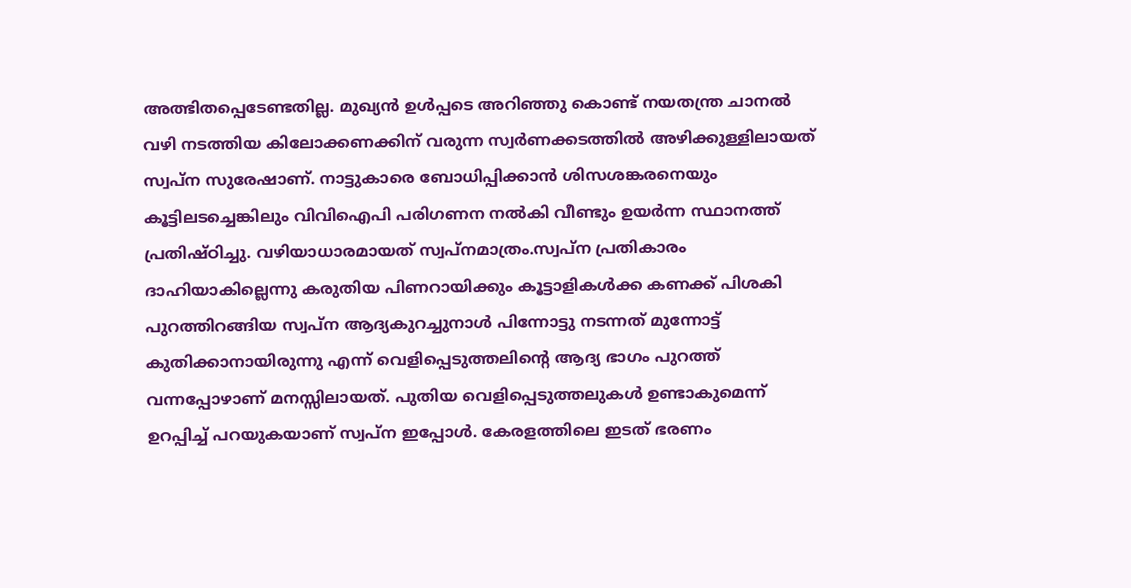അത്ഭിതപ്പെടേണ്ടതില്ല. മുഖ്യന്‍ ഉള്‍പ്പടെ അറിഞ്ഞു കൊണ്ട് നയതന്ത്ര ചാനല്‍ വഴി നടത്തിയ കിലോക്കണക്കിന് വരുന്ന സ്വര്‍ണക്കടത്തില്‍ അഴിക്കുള്ളിലായത് സ്വപ്‌ന സുരേഷാണ്. നാട്ടുകാരെ ബോധിപ്പിക്കാന്‍ ശിസശങ്കരനെയും കൂട്ടിലടച്ചെങ്കിലും വിവിഐപി പരിഗണന നല്‍കി വീണ്ടും ഉയര്‍ന്ന സ്ഥാനത്ത് പ്രതിഷ്ഠിച്ചു. വഴിയാധാരമായത് സ്വപ്‌നമാത്രം.സ്വപ്‌ന പ്രതികാരം ദാഹിയാകില്ലെന്നു കരുതിയ പിണറായിക്കും കൂട്ടാളികള്‍ക്ക കണക്ക് പിശകി പുറത്തിറങ്ങിയ സ്വപ്‌ന ആദ്യകുറച്ചുനാള്‍ പിന്നോട്ടു നടന്നത് മുന്നോട്ട് കുതിക്കാനായിരുന്നു എന്ന് വെളിപ്പെടുത്തലിന്റെ ആദ്യ ഭാഗം പുറത്ത് വന്നപ്പോഴാണ് മനസ്സിലായത്. പുതിയ വെളിപ്പെടുത്തലുകള്‍ ഉണ്ടാകുമെന്ന് ഉറപ്പിച്ച് പറയുകയാണ് സ്വപ്‌ന ഇപ്പോള്‍. കേരളത്തിലെ ഇടത് ഭരണം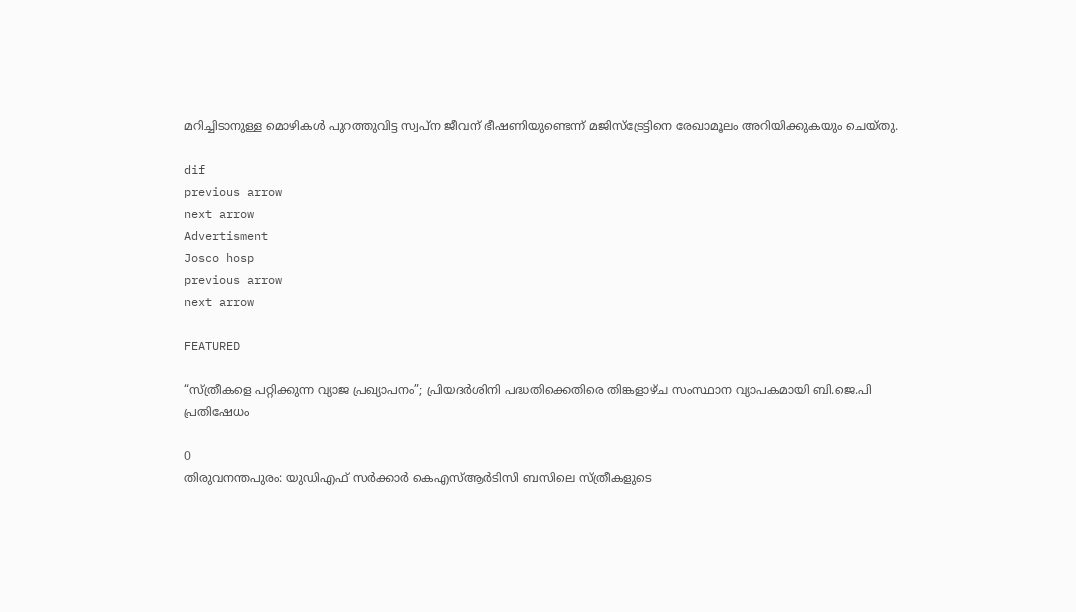മറിച്ചിടാനുള്ള മൊഴികള്‍ പുറത്തുവിട്ട സ്വപ്ന ജീവന് ഭീഷണിയുണ്ടെന്ന് മജിസ്ട്രേട്ടിനെ രേഖാമൂലം അറിയിക്കുകയും ചെയ്തു.

dif
previous arrow
next arrow
Advertisment
Josco hosp
previous arrow
next arrow

FEATURED

“സ്ത്രീകളെ പറ്റിക്കുന്ന വ്യാജ പ്രഖ്യാപനം”; പ്രിയദർശിനി പദ്ധതിക്കെതിരെ തിങ്കളാഴ്ച സംസ്ഥാന വ്യാപകമായി ബി.ജെ.പി പ്രതിഷേധം

0
തിരുവനന്തപുരം: യുഡിഎഫ് സർക്കാർ കെഎസ്ആർടിസി ബസിലെ സ്ത്രീകളുടെ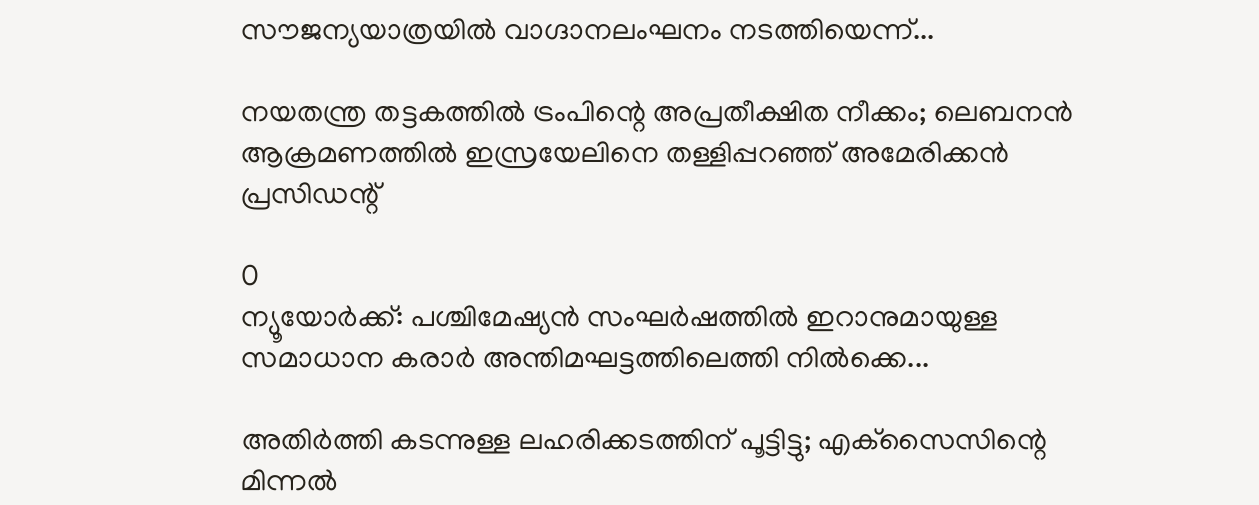സൗജന്യയാത്രയിൽ വാഗ്ദാനലംഘനം നടത്തിയെന്ന്...

നയതന്ത്ര തട്ടകത്തിൽ ട്രംപിന്റെ അപ്രതീക്ഷിത നീക്കം; ലെബനൻ ആക്രമണത്തിൽ ഇസ്രയേലിനെ തള്ളിപ്പറഞ്ഞ് അമേരിക്കൻ പ്രസിഡന്റ്

0
ന്യൂയോർക്ക്: പശ്ചിമേഷ്യൻ സംഘർഷത്തിൽ ഇറാനുമായുള്ള സമാധാന കരാർ അന്തിമഘട്ടത്തിലെത്തി നിൽക്കെ...

അതിർത്തി കടന്നുള്ള ലഹരിക്കടത്തിന് പൂട്ടിട്ടു; എക്‌സൈസിന്റെ മിന്നൽ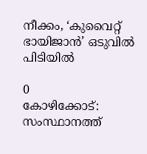നീക്കം, ‘കുവൈറ്റ് ഭായിജാൻ’ ഒടുവിൽ പിടിയിൽ

0
കോഴിക്കോട്: സംസ്ഥാനത്ത്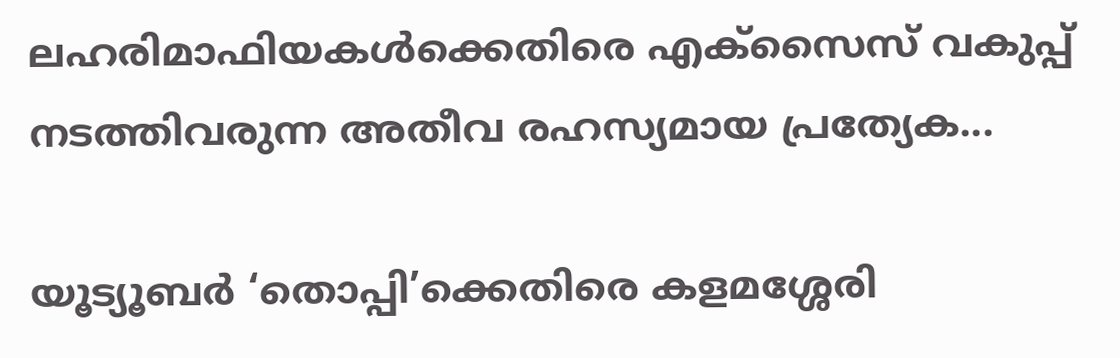ലഹരിമാഫിയകൾക്കെതിരെ എക്‌സൈസ് വകുപ്പ് നടത്തിവരുന്ന അതീവ രഹസ്യമായ പ്രത്യേക...

യൂട്യൂബർ ‘തൊപ്പി’ക്കെതിരെ കളമശ്ശേരി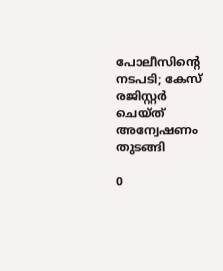പോലീസിന്റെ നടപടി; കേസ് രജിസ്റ്റർ ചെയ്ത് അന്വേഷണം തുടങ്ങി

0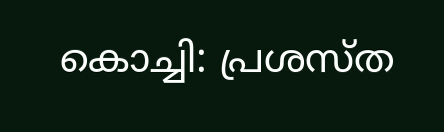കൊച്ചി: പ്രശസ്ത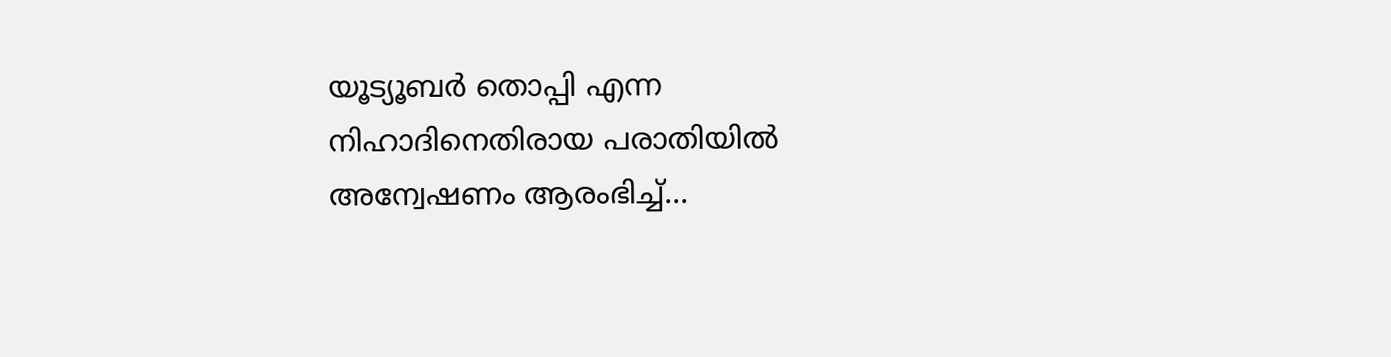യൂട്യൂബര്‍ തൊപ്പി എന്ന നിഹാദിനെതിരായ പരാതിയില്‍ അന്വേഷണം ആരംഭിച്ച്...